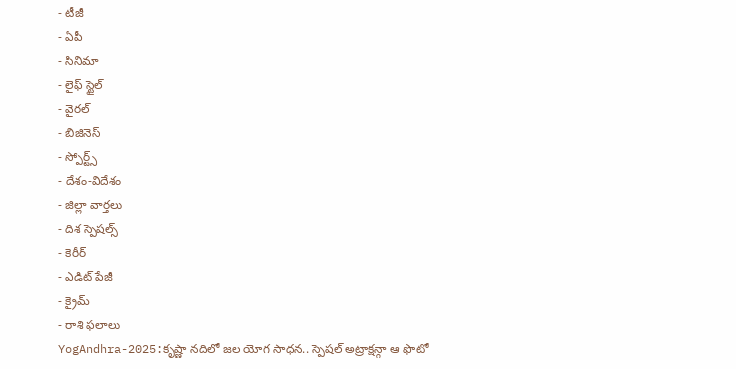- టీజీ
- ఏపీ
- సినిమా
- లైఫ్ స్టైల్
- వైరల్
- బిజినెస్
- స్పోర్ట్స్
- దేశం-విదేశం
- జిల్లా వార్తలు
- దిశ స్పెషల్స్
- కెరీర్
- ఎడిట్ పేజీ
- క్రైమ్
- రాశి ఫలాలు
YogAndhra-2025:కృష్ణా నదిలో జల యోగ సాధన.. స్పెషల్ అట్రాక్షన్గా ఆ ఫొటో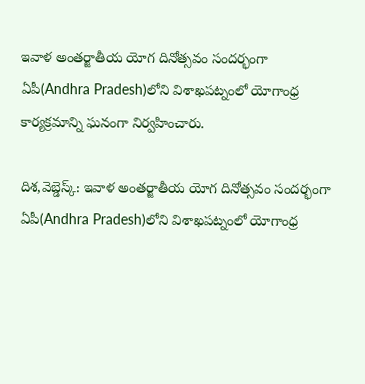ఇవాళ అంతర్జాతీయ యోగ దినోత్సవం సందర్భంగా ఏపీ(Andhra Pradesh)లోని విశాఖపట్నంలో యోగాంధ్ర కార్యక్రమాన్ని ఘనంగా నిర్వహించారు.

దిశ,వెబ్డెస్క్: ఇవాళ అంతర్జాతీయ యోగ దినోత్సవం సందర్భంగా ఏపీ(Andhra Pradesh)లోని విశాఖపట్నంలో యోగాంధ్ర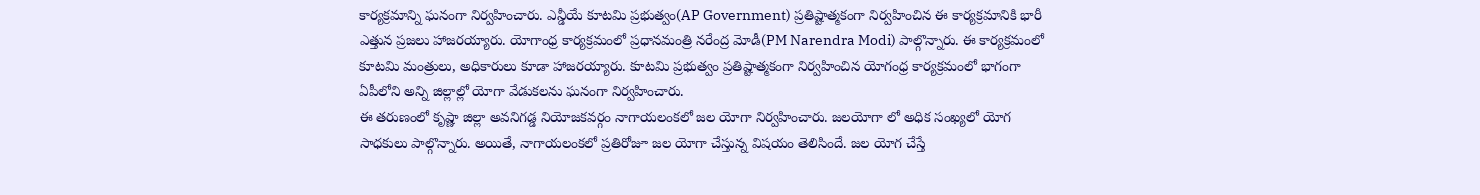కార్యక్రమాన్ని ఘనంగా నిర్వహించారు. ఎన్డీయే కూటమి ప్రభుత్వం(AP Government) ప్రతిష్టాత్మకంగా నిర్వహించిన ఈ కార్యక్రమానికి భారీ ఎత్తున ప్రజలు హాజరయ్యారు. యోగాంధ్ర కార్యక్రమంలో ప్రధానమంత్రి నరేంద్ర మోడీ(PM Narendra Modi) పాల్గొన్నారు. ఈ కార్యక్రమంలో కూటమి మంత్రులు, అధికారులు కూడా హాజరయ్యారు. కూటమి ప్రభుత్వం ప్రతిష్టాత్మకంగా నిర్వహించిన యోగంధ్ర కార్యక్రమంలో భాగంగా ఏపీలోని అన్ని జిల్లాల్లో యోగా వేడుకలను ఘనంగా నిర్వహించారు.
ఈ తరుణంలో కృష్ణా జిల్లా అవనిగడ్డ నియోజకవర్గం నాగాయలంకలో జల యోగా నిర్వహించారు. జలయోగా లో అధిక సంఖ్యలో యోగ సాధకులు పాల్గొన్నారు. అయితే, నాగాయలంకలో ప్రతిరోజూ జల యోగా చేస్తున్న విషయం తెలిసిందే. జల యోగ చేస్తే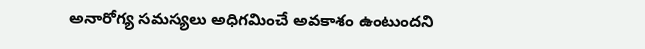అనారోగ్య సమస్యలు అధిగమించే అవకాశం ఉంటుందని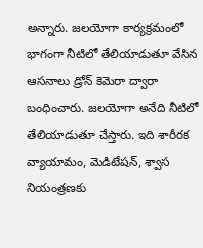అన్నారు. జలయోగా కార్యక్రమంలో భాగంగా నీటిలో తేలియాడుతూ వేసిన ఆసనాలు డ్రోన్ కెమెరా ద్వారా బంధించారు. జలయోగా అనేది నీటిలో తేలియాడుతూ చేస్తారు. ఇది శారీరక వ్యాయామం, మెడిటేషన్, శ్వాస నియంత్రణకు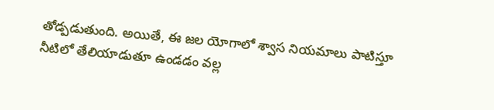తోడ్పడుతుంది. అయితే, ఈ జల యోగాలో శ్వాస నియమాలు పాటిస్తూ నీటిలో తేలియాడుతూ ఉండడం వల్ల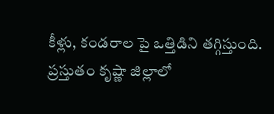కీళ్లు, కండరాల పై ఒత్తిడిని తగ్గిస్తుంది. ప్రస్తుతం కృష్ణా జిల్లాలో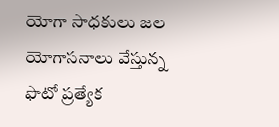యోగా సాధకులు జల యోగాసనాలు వేస్తున్న ఫొటో ప్రత్యేక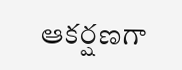ఆకర్షణగా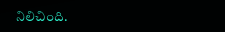నిలిచింది.